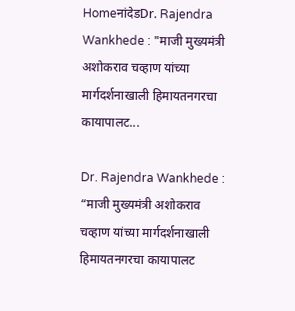HomeनांदेडDr. Rajendra Wankhede : "माजी मुख्यमंत्री अशोकराव चव्हाण यांच्या मार्गदर्शनाखाली हिमायतनगरचा कायापालट...

Dr. Rajendra Wankhede : “माजी मुख्यमंत्री अशोकराव चव्हाण यांच्या मार्गदर्शनाखाली हिमायतनगरचा कायापालट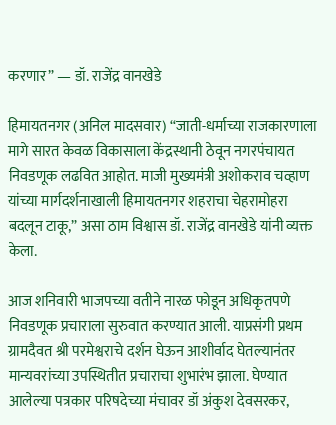करणार” — डॉ. राजेंद्र वानखेडे

हिमायतनगर (अनिल मादसवार) “जाती-धर्माच्या राजकारणाला मागे सारत केवळ विकासाला केंद्रस्थानी ठेवून नगरपंचायत निवडणूक लढवित आहोत. माजी मुख्यमंत्री अशोकराव चव्हाण यांच्या मार्गदर्शनाखाली हिमायतनगर शहराचा चेहरामोहरा बदलून टाकू,” असा ठाम विश्वास डॉ. राजेंद्र वानखेडे यांनी व्यक्त केला.

आज शनिवारी भाजपच्या वतीने नारळ फोडून अधिकृतपणे निवडणूक प्रचाराला सुरुवात करण्यात आली. याप्रसंगी प्रथम ग्रामदैवत श्री परमेश्वराचे दर्शन घेऊन आशीर्वाद घेतल्यानंतर मान्यवरांच्या उपस्थितीत प्रचाराचा शुभारंभ झाला. घेण्यात आलेल्या पत्रकार परिषदेच्या मंचावर डॉ अंकुश देवसरकर,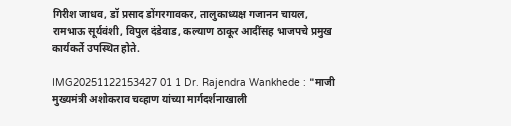गिरीश जाधव, डॉ प्रसाद डोंगरगावकर, तालुकाध्यक्ष गजानन चायल, रामभाऊ सूर्यवंशी, विपुल दंडेवाड, कल्याण ठाकूर आदींसह भाजपचे प्रमुख कार्यकर्ते उपस्थित होते.

IMG20251122153427 01 1 Dr. Rajendra Wankhede : "माजी मुख्यमंत्री अशोकराव चव्हाण यांच्या मार्गदर्शनाखाली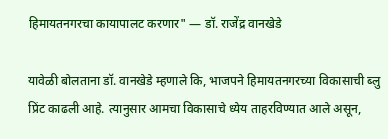हिमायतनगरचा कायापालट करणार" — डॉ. राजेंद्र वानखेडे

यावेळी बोलताना डॉ. वानखेडे म्हणाले कि, भाजपने हिमायतनगरच्या विकासाची ब्लु प्रिंट काढली आहे. त्यानुसार आमचा विकासाचे ध्येय ताहरविण्यात आले असून,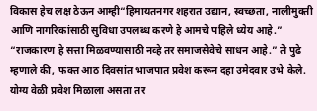विकास हेच लक्ष ठेऊन आम्ही“हिमायतनगर शहरात उद्यान, स्वच्छता, नालीमुक्ती आणि नागरिकांसाठी सुविधा उपलब्ध करणे हे आमचे पहिले ध्येय आहे.” “राजकारण हे सत्ता मिळवण्यासाठी नव्हे तर समाजसेवेचे साधन आहे.” ते पुढे म्हणाले की, फक्त आठ दिवसांत भाजपात प्रवेश करून दहा उमेदवार उभे केले. योग्य वेळी प्रवेश मिळाला असता तर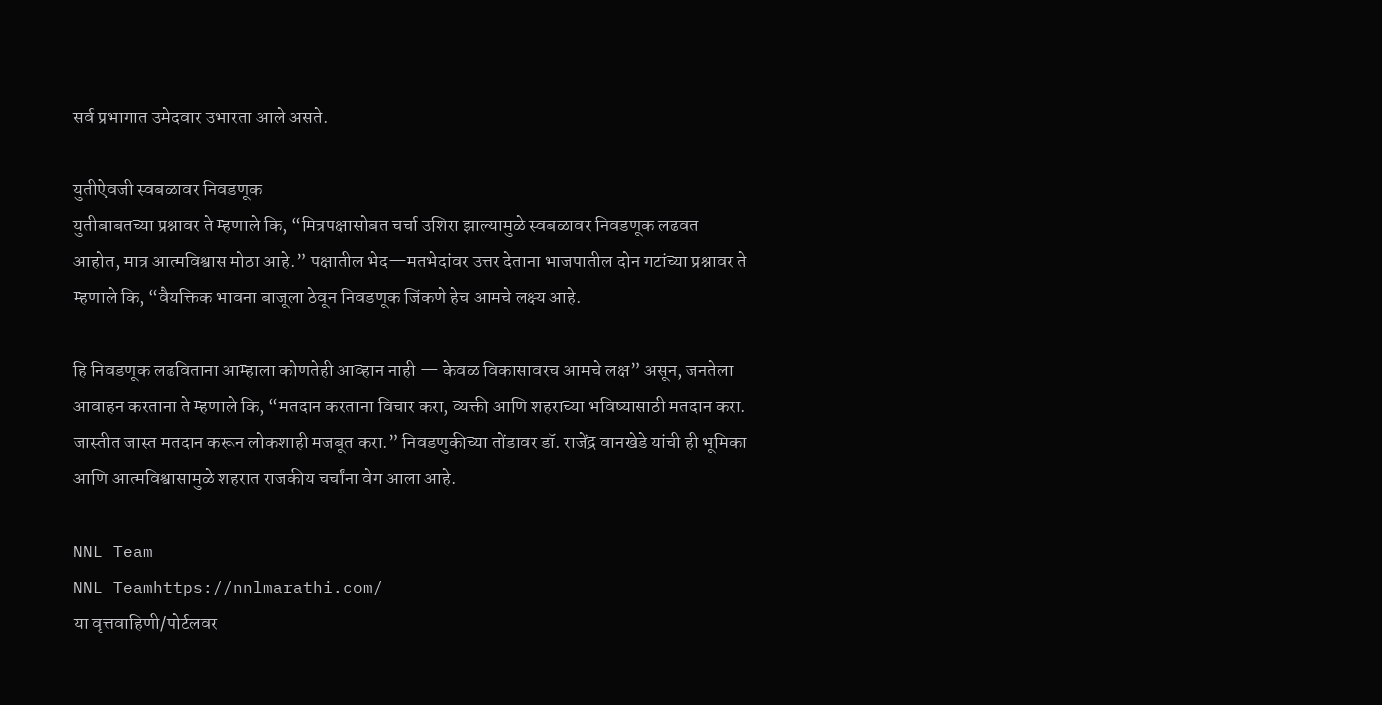सर्व प्रभागात उमेदवार उभारता आले असते.

युतीऐवजी स्वबळावर निवडणूक
युतीबाबतच्या प्रश्नावर ते म्हणाले कि, “मित्रपक्षासोबत चर्चा उशिरा झाल्यामुळे स्वबळावर निवडणूक लढवत आहोत, मात्र आत्मविश्वास मोठा आहे.” पक्षातील भेद—मतभेदांवर उत्तर देताना भाजपातील दोन गटांच्या प्रश्नावर ते म्हणाले कि, “वैयक्तिक भावना बाजूला ठेवून निवडणूक जिंकणे हेच आमचे लक्ष्य आहे.

हि निवडणूक लढविताना आम्हाला कोणतेही आव्हान नाही — केवळ विकासावरच आमचे लक्ष” असून, जनतेला आवाहन करताना ते म्हणाले कि, “मतदान करताना विचार करा, व्यक्ती आणि शहराच्या भविष्यासाठी मतदान करा. जास्तीत जास्त मतदान करून लोकशाही मजबूत करा.” निवडणुकीच्या तोंडावर डॉ. राजेंद्र वानखेडे यांची ही भूमिका आणि आत्मविश्वासामुळे शहरात राजकीय चर्चांना वेग आला आहे.

NNL Team
NNL Teamhttps://nnlmarathi.com/
या वृत्तवाहिणी/पोर्टलवर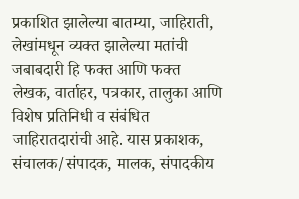प्रकाशित झालेल्या बातम्या, जाहिराती, लेखांमधून व्यक्त झालेल्या मतांची जबाबदारी हि फक्त आणि फक्त लेखक, वार्ताहर, पत्रकार, तालुका आणि विशेष प्रतिनिधी व संबंधित जाहिरातदारांची आहे. यास प्रकाशक, संचालक/संपादक, मालक, संपादकीय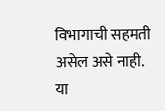विभागाची सहमती असेल असे नाही. या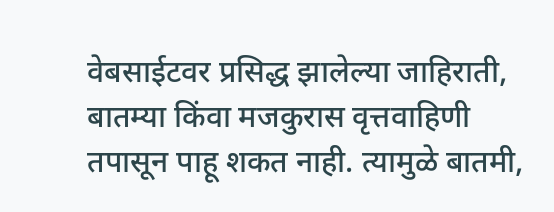वेबसाईटवर प्रसिद्ध झालेल्या जाहिराती, बातम्या किंवा मजकुरास वृत्तवाहिणी तपासून पाहू शकत नाही. त्यामुळे बातमी,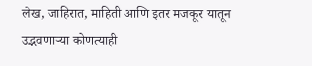लेख, जाहिरात, माहिती आणि इतर मजकूर यातून उद्भवणाऱ्या कोणत्याही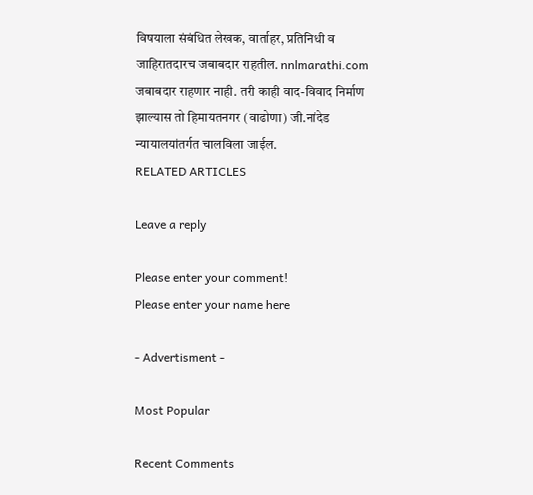विषयाला संबंधित लेखक, वार्ताहर, प्रतिनिधी व जाहिरातदारच जबाबदार राहतील. nnlmarathi.com जबाबदार राहणार नाही. तरी काही वाद-विवाद निर्माण झाल्यास तो हिमायतनगर (वाढोणा) जी.नांदेड न्यायालयांतर्गत चालविला जाईल.
RELATED ARTICLES

Leave a reply

Please enter your comment!
Please enter your name here

- Advertisment -

Most Popular

Recent Comments